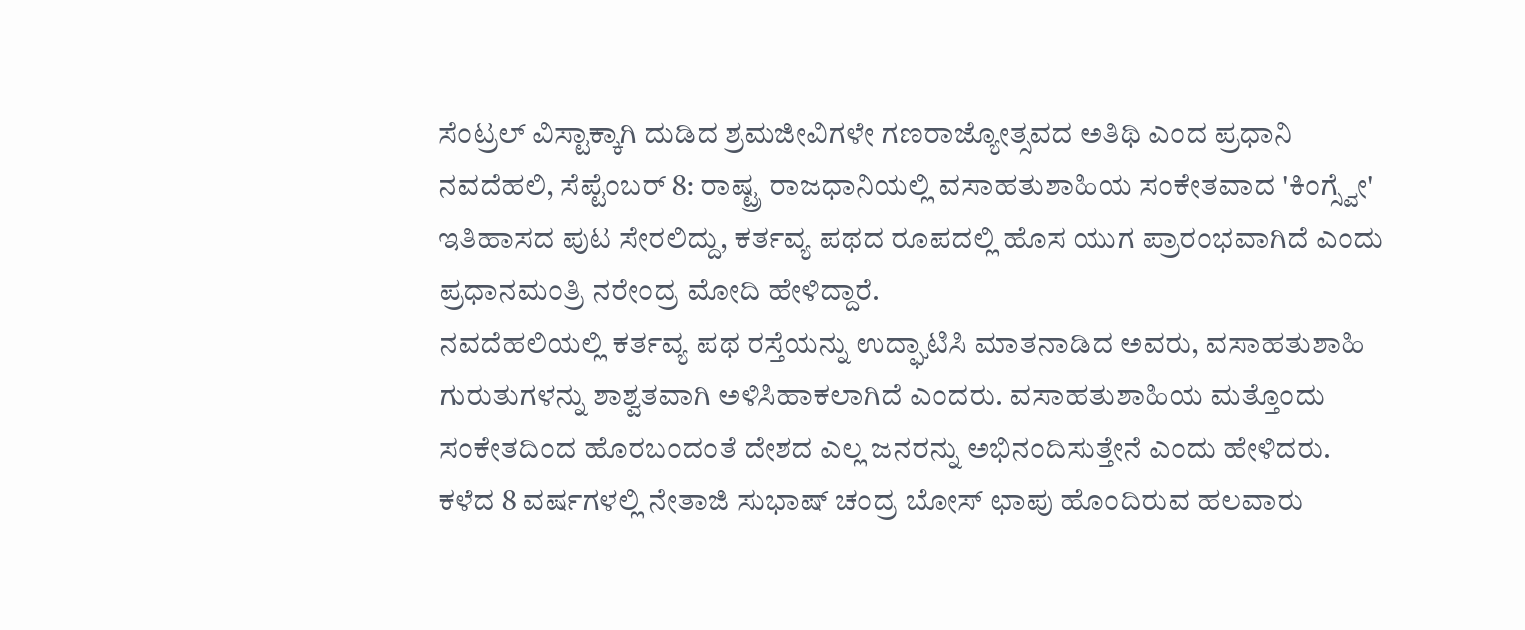ಸೆಂಟ್ರಲ್ ವಿಸ್ಟಾಕ್ಕಾಗಿ ದುಡಿದ ಶ್ರಮಜೀವಿಗಳೇ ಗಣರಾಜ್ಯೋತ್ಸವದ ಅತಿಥಿ ಎಂದ ಪ್ರಧಾನಿ
ನವದೆಹಲಿ, ಸೆಪ್ಟೆಂಬರ್ 8: ರಾಷ್ಟ್ರ ರಾಜಧಾನಿಯಲ್ಲಿ ವಸಾಹತುಶಾಹಿಯ ಸಂಕೇತವಾದ 'ಕಿಂಗ್ಸ್ವೇ' ಇತಿಹಾಸದ ಪುಟ ಸೇರಲಿದ್ದು, ಕರ್ತವ್ಯ ಪಥದ ರೂಪದಲ್ಲಿ ಹೊಸ ಯುಗ ಪ್ರಾರಂಭವಾಗಿದೆ ಎಂದು ಪ್ರಧಾನಮಂತ್ರಿ ನರೇಂದ್ರ ಮೋದಿ ಹೇಳಿದ್ದಾರೆ.
ನವದೆಹಲಿಯಲ್ಲಿ ಕರ್ತವ್ಯ ಪಥ ರಸ್ತೆಯನ್ನು ಉದ್ಘಾಟಿಸಿ ಮಾತನಾಡಿದ ಅವರು, ವಸಾಹತುಶಾಹಿ ಗುರುತುಗಳನ್ನು ಶಾಶ್ವತವಾಗಿ ಅಳಿಸಿಹಾಕಲಾಗಿದೆ ಎಂದರು. ವಸಾಹತುಶಾಹಿಯ ಮತ್ತೊಂದು ಸಂಕೇತದಿಂದ ಹೊರಬಂದಂತೆ ದೇಶದ ಎಲ್ಲ ಜನರನ್ನು ಅಭಿನಂದಿಸುತ್ತೇನೆ ಎಂದು ಹೇಳಿದರು.
ಕಳೆದ 8 ವರ್ಷಗಳಲ್ಲಿ ನೇತಾಜಿ ಸುಭಾಷ್ ಚಂದ್ರ ಬೋಸ್ ಛಾಪು ಹೊಂದಿರುವ ಹಲವಾರು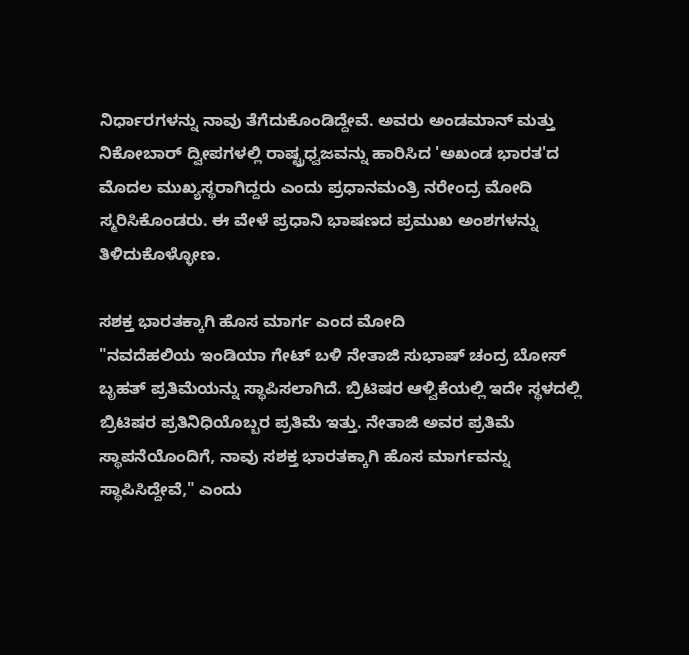ನಿರ್ಧಾರಗಳನ್ನು ನಾವು ತೆಗೆದುಕೊಂಡಿದ್ದೇವೆ. ಅವರು ಅಂಡಮಾನ್ ಮತ್ತು ನಿಕೋಬಾರ್ ದ್ವೀಪಗಳಲ್ಲಿ ರಾಷ್ಟ್ರಧ್ವಜವನ್ನು ಹಾರಿಸಿದ 'ಅಖಂಡ ಭಾರತ'ದ ಮೊದಲ ಮುಖ್ಯಸ್ಥರಾಗಿದ್ದರು ಎಂದು ಪ್ರಧಾನಮಂತ್ರಿ ನರೇಂದ್ರ ಮೋದಿ ಸ್ಮರಿಸಿಕೊಂಡರು. ಈ ವೇಳೆ ಪ್ರಧಾನಿ ಭಾಷಣದ ಪ್ರಮುಖ ಅಂಶಗಳನ್ನು ತಿಳಿದುಕೊಳ್ಳೋಣ.

ಸಶಕ್ತ ಭಾರತಕ್ಕಾಗಿ ಹೊಸ ಮಾರ್ಗ ಎಂದ ಮೋದಿ
"ನವದೆಹಲಿಯ ಇಂಡಿಯಾ ಗೇಟ್ ಬಳಿ ನೇತಾಜಿ ಸುಭಾಷ್ ಚಂದ್ರ ಬೋಸ್ ಬೃಹತ್ ಪ್ರತಿಮೆಯನ್ನು ಸ್ಥಾಪಿಸಲಾಗಿದೆ. ಬ್ರಿಟಿಷರ ಆಳ್ವಿಕೆಯಲ್ಲಿ ಇದೇ ಸ್ಥಳದಲ್ಲಿ ಬ್ರಿಟಿಷರ ಪ್ರತಿನಿಧಿಯೊಬ್ಬರ ಪ್ರತಿಮೆ ಇತ್ತು. ನೇತಾಜಿ ಅವರ ಪ್ರತಿಮೆ ಸ್ಥಾಪನೆಯೊಂದಿಗೆ, ನಾವು ಸಶಕ್ತ ಭಾರತಕ್ಕಾಗಿ ಹೊಸ ಮಾರ್ಗವನ್ನು ಸ್ಥಾಪಿಸಿದ್ದೇವೆ," ಎಂದು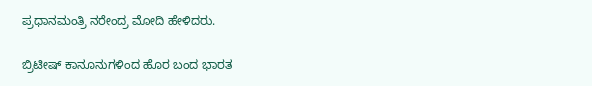ಪ್ರಧಾನಮಂತ್ರಿ ನರೇಂದ್ರ ಮೋದಿ ಹೇಳಿದರು.

ಬ್ರಿಟೀಷ್ ಕಾನೂನುಗಳಿಂದ ಹೊರ ಬಂದ ಭಾರತ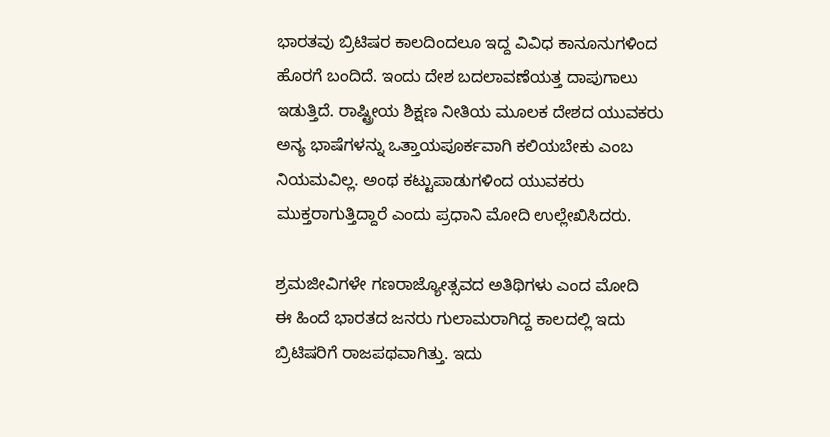ಭಾರತವು ಬ್ರಿಟಿಷರ ಕಾಲದಿಂದಲೂ ಇದ್ದ ವಿವಿಧ ಕಾನೂನುಗಳಿಂದ ಹೊರಗೆ ಬಂದಿದೆ. ಇಂದು ದೇಶ ಬದಲಾವಣೆಯತ್ತ ದಾಪುಗಾಲು ಇಡುತ್ತಿದೆ. ರಾಷ್ಟ್ರೀಯ ಶಿಕ್ಷಣ ನೀತಿಯ ಮೂಲಕ ದೇಶದ ಯುವಕರು ಅನ್ಯ ಭಾಷೆಗಳನ್ನು ಒತ್ತಾಯಪೂರ್ಕವಾಗಿ ಕಲಿಯಬೇಕು ಎಂಬ ನಿಯಮವಿಲ್ಲ. ಅಂಥ ಕಟ್ಟುಪಾಡುಗಳಿಂದ ಯುವಕರು ಮುಕ್ತರಾಗುತ್ತಿದ್ದಾರೆ ಎಂದು ಪ್ರಧಾನಿ ಮೋದಿ ಉಲ್ಲೇಖಿಸಿದರು.

ಶ್ರಮಜೀವಿಗಳೇ ಗಣರಾಜ್ಯೋತ್ಸವದ ಅತಿಥಿಗಳು ಎಂದ ಮೋದಿ
ಈ ಹಿಂದೆ ಭಾರತದ ಜನರು ಗುಲಾಮರಾಗಿದ್ದ ಕಾಲದಲ್ಲಿ ಇದು ಬ್ರಿಟಿಷರಿಗೆ ರಾಜಪಥವಾಗಿತ್ತು. ಇದು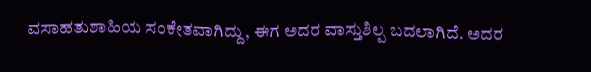ವಸಾಹತುಶಾಹಿಯ ಸಂಕೇತವಾಗಿದ್ದು, ಈಗ ಅದರ ವಾಸ್ತುಶಿಲ್ಪ ಬದಲಾಗಿದೆ. ಅದರ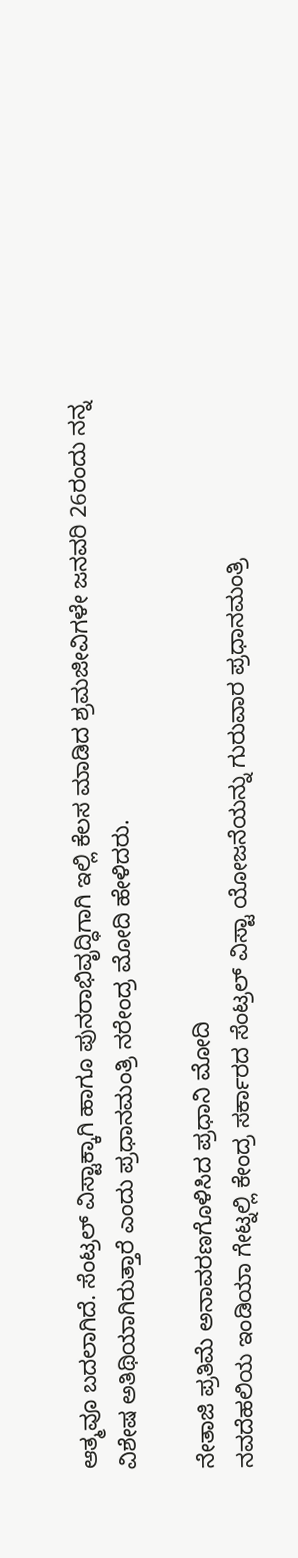ಆತ್ಮವೂ ಬದಲಾಗಿದೆ. ಸೆಂಟ್ರಲ್ ವಿಸ್ಟಾಕ್ಕಾಗಿ ಹಾಗೂ ಪುನರಾಭಿವೃದ್ಧಿಗಾಗಿ ಇಲ್ಲಿ ಕೆಲಸ ಮಾಡಿದ ಶ್ರಮಜೀವಿಗಳೇ ಜನವರಿ 26ರಂದು ನನ್ನ ವಿಶೇಷ ಅತಿಥಿಯಾಗಿರುತ್ತಾರೆ ಎಂದು ಪ್ರಧಾನಮಂತ್ರಿ ನರೇಂದ್ರ ಮೋದಿ ಹೇಳಿದರು.

ನೇತಾಜಿ ಪ್ರತಿಮೆ ಅನಾವರಣಗೊಳಿಸಿದ ಪ್ರಧಾನಿ ಮೋದಿ
ನವದೆಹಲಿಯ ಇಂಡಿಯಾ ಗೇಟ್ನಲ್ಲಿ ಕೇಂದ್ರ ಸರ್ಕಾರದ ಸೆಂಟ್ರಲ್ ವಿಸ್ಟಾ ಯೋಜನೆಯನ್ನು ಗುರುವಾರ ಪ್ರಧಾನಮಂತ್ರಿ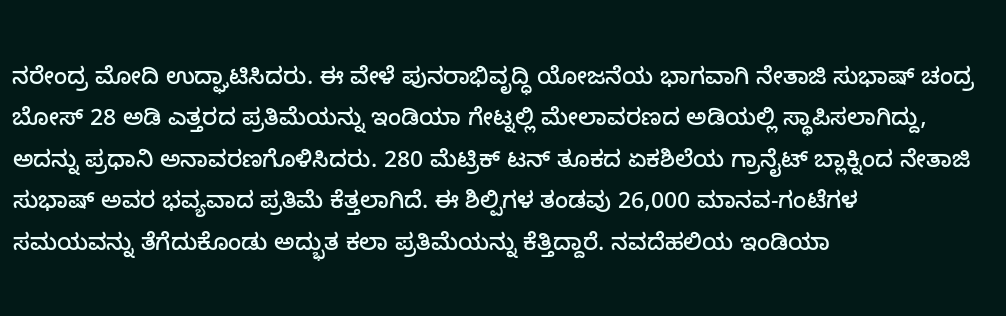ನರೇಂದ್ರ ಮೋದಿ ಉದ್ಘಾಟಿಸಿದರು. ಈ ವೇಳೆ ಪುನರಾಭಿವೃದ್ಧಿ ಯೋಜನೆಯ ಭಾಗವಾಗಿ ನೇತಾಜಿ ಸುಭಾಷ್ ಚಂದ್ರ ಬೋಸ್ 28 ಅಡಿ ಎತ್ತರದ ಪ್ರತಿಮೆಯನ್ನು ಇಂಡಿಯಾ ಗೇಟ್ನಲ್ಲಿ ಮೇಲಾವರಣದ ಅಡಿಯಲ್ಲಿ ಸ್ಥಾಪಿಸಲಾಗಿದ್ದು, ಅದನ್ನು ಪ್ರಧಾನಿ ಅನಾವರಣಗೊಳಿಸಿದರು. 280 ಮೆಟ್ರಿಕ್ ಟನ್ ತೂಕದ ಏಕಶಿಲೆಯ ಗ್ರಾನೈಟ್ ಬ್ಲಾಕ್ನಿಂದ ನೇತಾಜಿ ಸುಭಾಷ್ ಅವರ ಭವ್ಯವಾದ ಪ್ರತಿಮೆ ಕೆತ್ತಲಾಗಿದೆ. ಈ ಶಿಲ್ಪಿಗಳ ತಂಡವು 26,000 ಮಾನವ-ಗಂಟೆಗಳ ಸಮಯವನ್ನು ತೆಗೆದುಕೊಂಡು ಅದ್ಭುತ ಕಲಾ ಪ್ರತಿಮೆಯನ್ನು ಕೆತ್ತಿದ್ದಾರೆ. ನವದೆಹಲಿಯ ಇಂಡಿಯಾ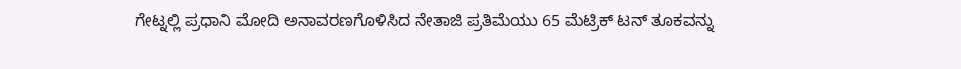ಗೇಟ್ನಲ್ಲಿ ಪ್ರಧಾನಿ ಮೋದಿ ಅನಾವರಣಗೊಳಿಸಿದ ನೇತಾಜಿ ಪ್ರತಿಮೆಯು 65 ಮೆಟ್ರಿಕ್ ಟನ್ ತೂಕವನ್ನು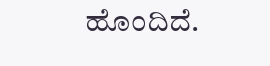ಹೊಂದಿದೆ.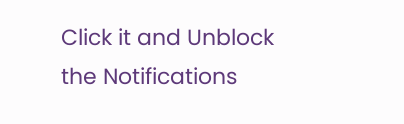Click it and Unblock the Notifications